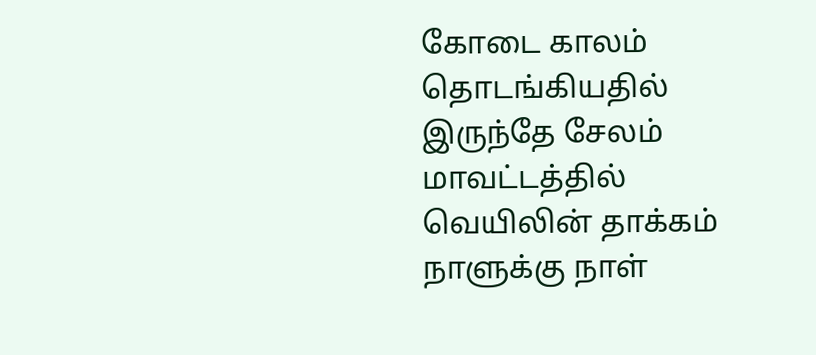கோடை காலம் தொடங்கியதில் இருந்தே சேலம் மாவட்டத்தில் வெயிலின் தாக்கம் நாளுக்கு நாள்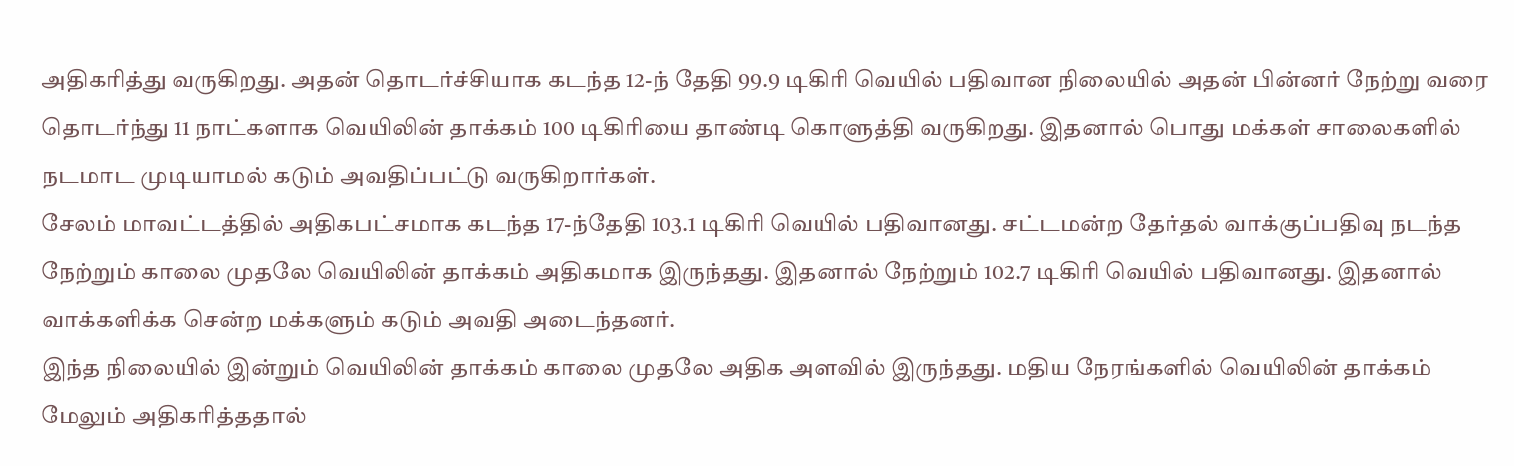அதிகரித்து வருகிறது. அதன் தொடர்ச்சியாக கடந்த 12-ந் தேதி 99.9 டிகிரி வெயில் பதிவான நிலையில் அதன் பின்னர் நேற்று வரை தொடர்ந்து 11 நாட்களாக வெயிலின் தாக்கம் 100 டிகிரியை தாண்டி கொளுத்தி வருகிறது. இதனால் பொது மக்கள் சாலைகளில் நடமாட முடியாமல் கடும் அவதிப்பட்டு வருகிறார்கள்.
சேலம் மாவட்டத்தில் அதிகபட்சமாக கடந்த 17-ந்தேதி 103.1 டிகிரி வெயில் பதிவானது. சட்டமன்ற தேர்தல் வாக்குப்பதிவு நடந்த நேற்றும் காலை முதலே வெயிலின் தாக்கம் அதிகமாக இருந்தது. இதனால் நேற்றும் 102.7 டிகிரி வெயில் பதிவானது. இதனால் வாக்களிக்க சென்ற மக்களும் கடும் அவதி அடைந்தனர்.
இந்த நிலையில் இன்றும் வெயிலின் தாக்கம் காலை முதலே அதிக அளவில் இருந்தது. மதிய நேரங்களில் வெயிலின் தாக்கம் மேலும் அதிகரித்ததால்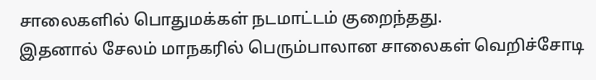சாலைகளில் பொதுமக்கள் நடமாட்டம் குறைந்தது.
இதனால் சேலம் மாநகரில் பெரும்பாலான சாலைகள் வெறிச்சோடி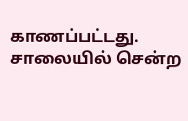காணப்பட்டது. சாலையில் சென்ற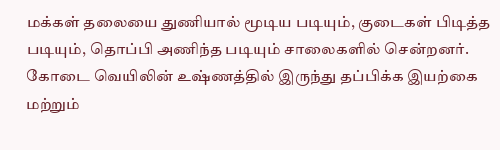மக்கள் தலையை துணியால் மூடிய படியும், குடைகள் பிடித்த படியும், தொப்பி அணிந்த படியும் சாலைகளில் சென்றனர். கோடை வெயிலின் உஷ்ணத்தில் இருந்து தப்பிக்க இயற்கை மற்றும்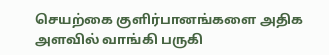செயற்கை குளிர்பானங்களை அதிக அளவில் வாங்கி பருகி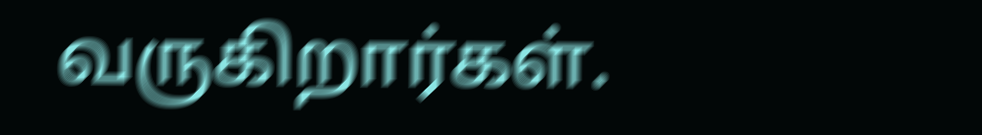வருகிறார்கள்.